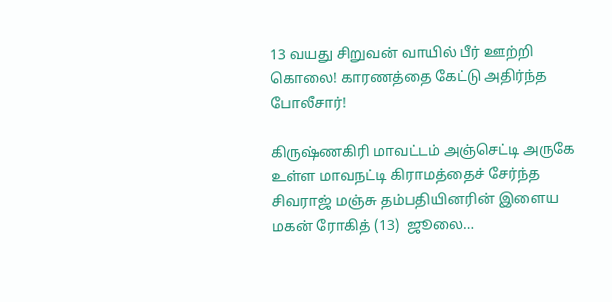13 வயது சிறுவன் வாயில் பீர் ஊற்றி கொலை! காரணத்தை கேட்டு அதிர்ந்த போலீசார்!

கிருஷ்ணகிரி மாவட்டம் அஞ்செட்டி அருகே உள்ள மாவநட்டி கிராமத்தைச் சேர்ந்த சிவராஜ் மஞ்சு தம்பதியினரின் இளைய மகன் ரோகித் (13)  ஜூலை…